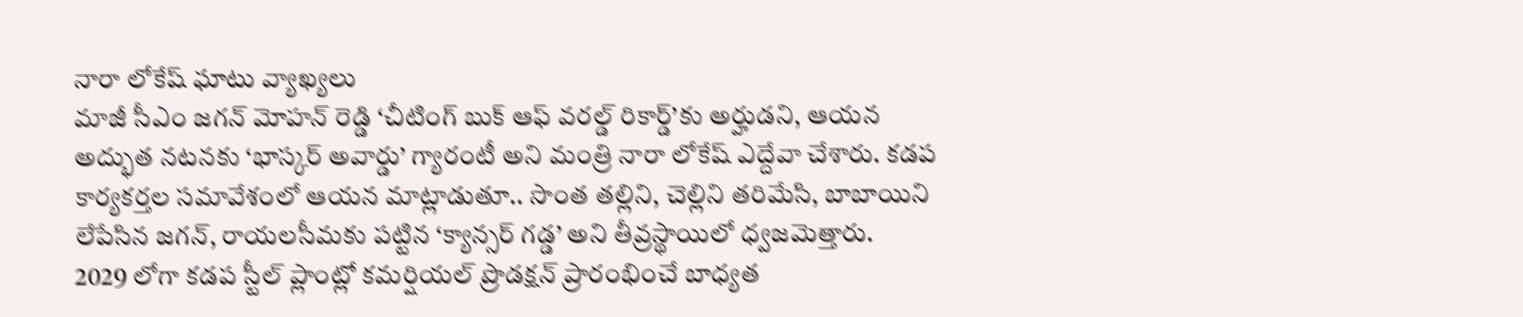నారా లోకేష్ ఘాటు వ్యాఖ్యలు
మాజీ సీఎం జగన్ మోహన్ రెడ్డి ‘చీటింగ్ బుక్ ఆఫ్ వరల్డ్ రికార్డ్’కు అర్హుడని, ఆయన అద్భుత నటనకు ‘భాస్కర్ అవార్డు’ గ్యారంటీ అని మంత్రి నారా లోకేష్ ఎద్దేవా చేశారు. కడప కార్యకర్తల సమావేశంలో ఆయన మాట్లాడుతూ.. సొంత తల్లిని, చెల్లిని తరిమేసి, బాబాయిని లేపేసిన జగన్, రాయలసీమకు పట్టిన ‘క్యాన్సర్ గడ్డ’ అని తీవ్రస్థాయిలో ధ్వజమెత్తారు.
2029 లోగా కడప స్టీల్ ప్లాంట్లో కమర్షియల్ ప్రొడక్షన్ ప్రారంభించే బాధ్యత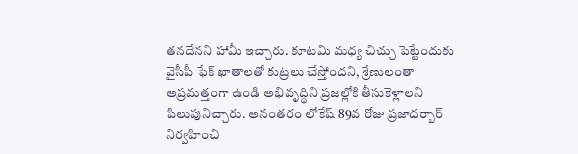తనదేనని హామీ ఇచ్చారు. కూటమి మధ్య చిచ్చు పెట్టేందుకు వైసీపీ ఫేక్ ఖాతాలతో కుట్రలు చేస్తోందని, శ్రేణులంతా అప్రమత్తంగా ఉండి అభివృద్ధిని ప్రజల్లోకి తీసుకెళ్లాలని పిలుపునిచ్చారు. అనంతరం లోకేష్ 89వ రోజు ప్రజాదర్బార్ నిర్వహించి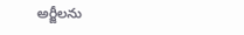అర్జీలను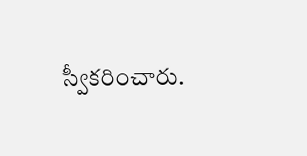స్వీకరించారు.